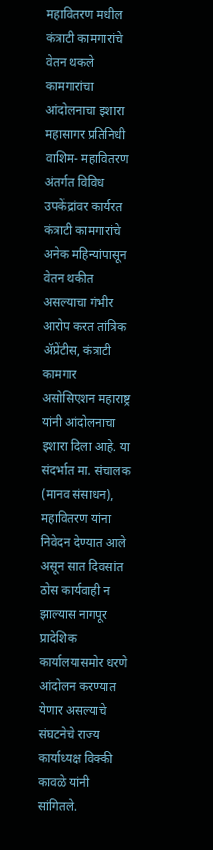महावितरण मधील कंत्राटी कामगारांचे वेतन थकले कामगारांचा आंदोलनाचा इशारा महासागर प्रतिनिधी वाशिम- महावितरण अंतर्गत विविध उपकेंद्रांवर कार्यरत कंत्राटी कामगारांचे अनेक महिन्यांपासून वेतन थकीत असल्याचा गंभीर आरोप करत तांत्रिक ॲप्रेंटीस, कंत्राटी कामगार असोसिएशन महाराष्ट्र यांनी आंदोलनाचा इशारा दिला आहे. या संदर्भात मा. संचालक (मानव संसाधन), महावितरण यांना निवेदन देण्यात आले असून सात दिवसांत ठोस कार्यवाही न झाल्यास नागपूर प्रादेशिक कार्यालयासमोर धरणे आंदोलन करण्यात येणार असल्याचे संघटनेचे राज्य कार्याध्यक्ष विक्की कावळे यांनी सांगितले.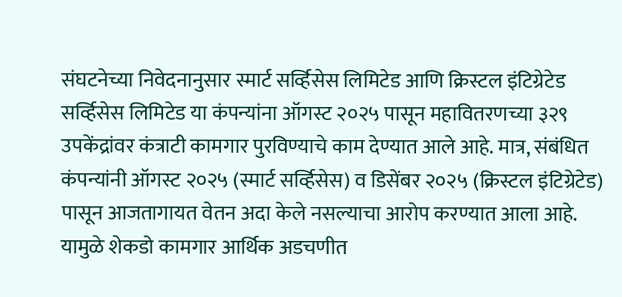संघटनेच्या निवेदनानुसार स्मार्ट सर्व्हिसेस लिमिटेड आणि क्रिस्टल इंटिग्रेटेड सर्व्हिसेस लिमिटेड या कंपन्यांना ऑगस्ट २०२५ पासून महावितरणच्या ३२९ उपकेंद्रांवर कंत्राटी कामगार पुरविण्याचे काम देण्यात आले आहे. मात्र, संबंधित कंपन्यांनी ऑगस्ट २०२५ (स्मार्ट सर्व्हिसेस) व डिसेंबर २०२५ (क्रिस्टल इंटिग्रेटेड) पासून आजतागायत वेतन अदा केले नसल्याचा आरोप करण्यात आला आहे. यामुळे शेकडो कामगार आर्थिक अडचणीत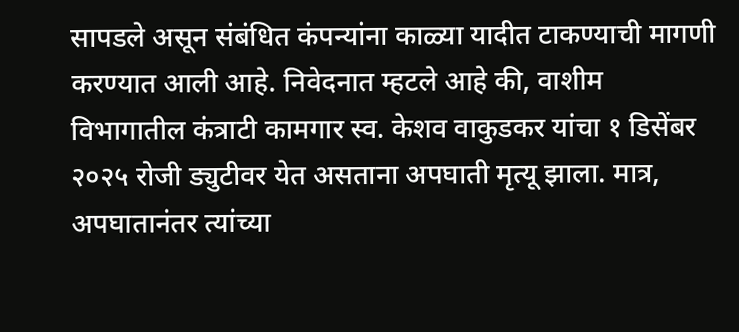सापडले असून संबंधित कंपन्यांना काळ्या यादीत टाकण्याची मागणी करण्यात आली आहे. निवेदनात म्हटले आहे की, वाशीम विभागातील कंत्राटी कामगार स्व. केशव वाकुडकर यांचा १ डिसेंबर २०२५ रोजी ड्युटीवर येत असताना अपघाती मृत्यू झाला. मात्र, अपघातानंतर त्यांच्या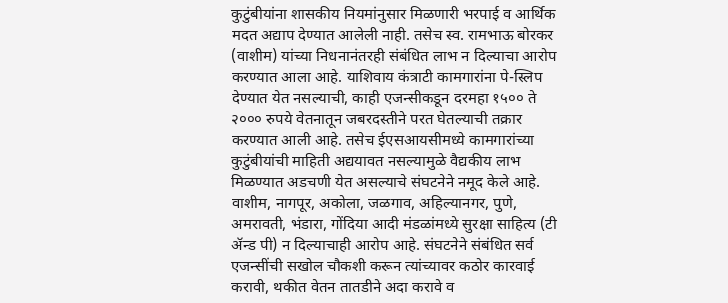कुटुंबीयांना शासकीय नियमांनुसार मिळणारी भरपाई व आर्थिक मदत अद्याप देण्यात आलेली नाही. तसेच स्व. रामभाऊ बोरकर (वाशीम) यांच्या निधनानंतरही संबंधित लाभ न दिल्याचा आरोप करण्यात आला आहे. याशिवाय कंत्राटी कामगारांना पे-स्लिप देण्यात येत नसल्याची, काही एजन्सीकडून दरमहा १५०० ते २००० रुपये वेतनातून जबरदस्तीने परत घेतल्याची तक्रार करण्यात आली आहे. तसेच ईएसआयसीमध्ये कामगारांच्या कुटुंबीयांची माहिती अद्ययावत नसल्यामुळे वैद्यकीय लाभ मिळण्यात अडचणी येत असल्याचे संघटनेने नमूद केले आहे. वाशीम, नागपूर, अकोला, जळगाव, अहिल्यानगर, पुणे, अमरावती, भंडारा, गोंदिया आदी मंडळांमध्ये सुरक्षा साहित्य (टी ॲन्ड पी) न दिल्याचाही आरोप आहे. संघटनेने संबंधित सर्व एजन्सींची सखोल चौकशी करून त्यांच्यावर कठोर कारवाई करावी, थकीत वेतन तातडीने अदा करावे व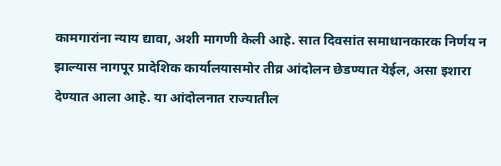कामगारांना न्याय द्यावा, अशी मागणी केली आहे. सात दिवसांत समाधानकारक निर्णय न झाल्यास नागपूर प्रादेशिक कार्यालयासमोर तीव्र आंदोलन छेडण्यात येईल, असा इशारा देण्यात आला आहे. या आंदोलनात राज्यातील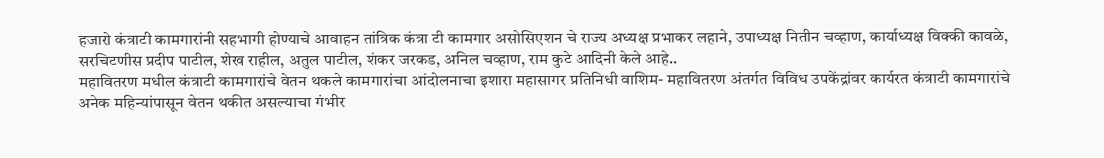हजारो कंत्राटी कामगारांनी सहभागी होण्याचे आवाहन तांत्रिक कंत्रा टी कामगार असोसिएशन चे राज्य अध्यक्ष प्रभाकर लहाने, उपाध्यक्ष नितीन चव्हाण, कार्याध्यक्ष विक्की कावळे, सरचिटणीस प्रदीप पाटील, शेख राहील, अतुल पाटील, शंकर जरकड, अनिल चव्हाण, राम कुटे आदिनी केले आहे..
महावितरण मधील कंत्राटी कामगारांचे वेतन थकले कामगारांचा आंदोलनाचा इशारा महासागर प्रतिनिधी वाशिम- महावितरण अंतर्गत विविध उपकेंद्रांवर कार्यरत कंत्राटी कामगारांचे अनेक महिन्यांपासून वेतन थकीत असल्याचा गंभीर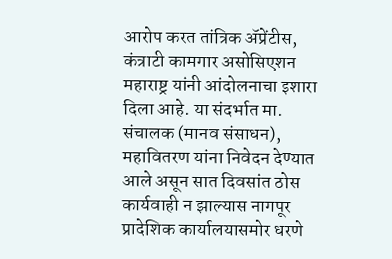आरोप करत तांत्रिक ॲप्रेंटीस, कंत्राटी कामगार असोसिएशन महाराष्ट्र यांनी आंदोलनाचा इशारा दिला आहे. या संदर्भात मा. संचालक (मानव संसाधन), महावितरण यांना निवेदन देण्यात आले असून सात दिवसांत ठोस कार्यवाही न झाल्यास नागपूर प्रादेशिक कार्यालयासमोर धरणे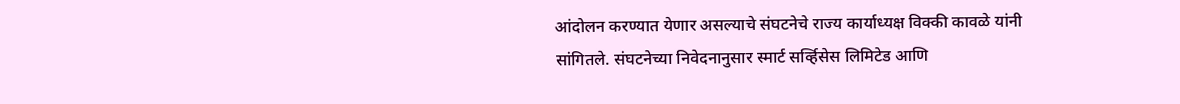आंदोलन करण्यात येणार असल्याचे संघटनेचे राज्य कार्याध्यक्ष विक्की कावळे यांनी सांगितले. संघटनेच्या निवेदनानुसार स्मार्ट सर्व्हिसेस लिमिटेड आणि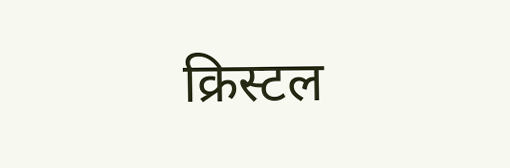क्रिस्टल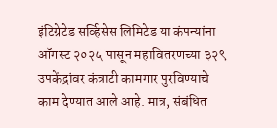इंटिग्रेटेड सर्व्हिसेस लिमिटेड या कंपन्यांना ऑगस्ट २०२५ पासून महावितरणच्या ३२९ उपकेंद्रांवर कंत्राटी कामगार पुरविण्याचे काम देण्यात आले आहे. मात्र, संबंधित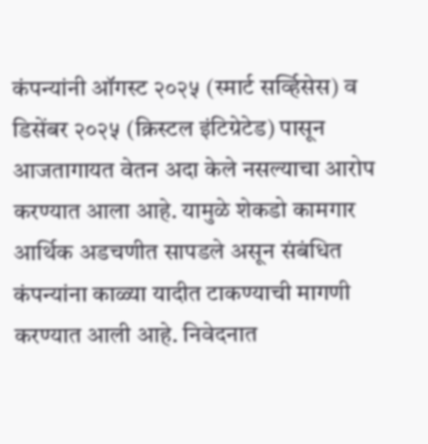कंपन्यांनी ऑगस्ट २०२५ (स्मार्ट सर्व्हिसेस) व डिसेंबर २०२५ (क्रिस्टल इंटिग्रेटेड) पासून आजतागायत वेतन अदा केले नसल्याचा आरोप करण्यात आला आहे. यामुळे शेकडो कामगार आर्थिक अडचणीत सापडले असून संबंधित कंपन्यांना काळ्या यादीत टाकण्याची मागणी करण्यात आली आहे. निवेदनात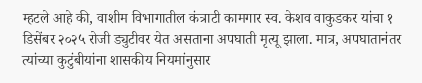म्हटले आहे की, वाशीम विभागातील कंत्राटी कामगार स्व. केशव वाकुडकर यांचा १ डिसेंबर २०२५ रोजी ड्युटीवर येत असताना अपघाती मृत्यू झाला. मात्र, अपघातानंतर त्यांच्या कुटुंबीयांना शासकीय नियमांनुसार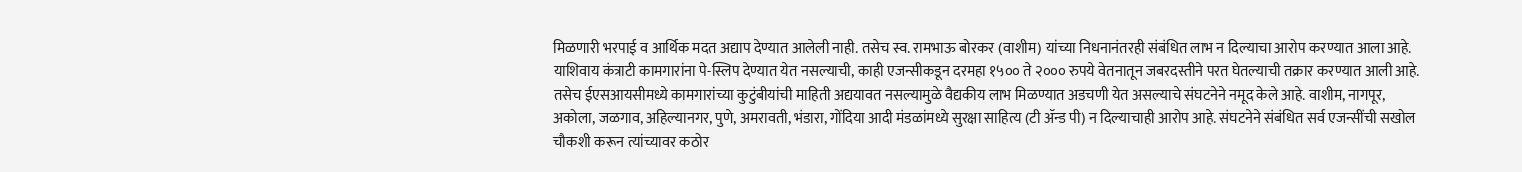मिळणारी भरपाई व आर्थिक मदत अद्याप देण्यात आलेली नाही. तसेच स्व. रामभाऊ बोरकर (वाशीम) यांच्या निधनानंतरही संबंधित लाभ न दिल्याचा आरोप करण्यात आला आहे. याशिवाय कंत्राटी कामगारांना पे-स्लिप देण्यात येत नसल्याची, काही एजन्सीकडून दरमहा १५०० ते २००० रुपये वेतनातून जबरदस्तीने परत घेतल्याची तक्रार करण्यात आली आहे. तसेच ईएसआयसीमध्ये कामगारांच्या कुटुंबीयांची माहिती अद्ययावत नसल्यामुळे वैद्यकीय लाभ मिळण्यात अडचणी येत असल्याचे संघटनेने नमूद केले आहे. वाशीम, नागपूर, अकोला, जळगाव, अहिल्यानगर, पुणे, अमरावती, भंडारा, गोंदिया आदी मंडळांमध्ये सुरक्षा साहित्य (टी ॲन्ड पी) न दिल्याचाही आरोप आहे. संघटनेने संबंधित सर्व एजन्सींची सखोल चौकशी करून त्यांच्यावर कठोर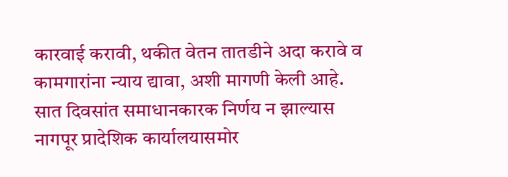कारवाई करावी, थकीत वेतन तातडीने अदा करावे व कामगारांना न्याय द्यावा, अशी मागणी केली आहे. सात दिवसांत समाधानकारक निर्णय न झाल्यास नागपूर प्रादेशिक कार्यालयासमोर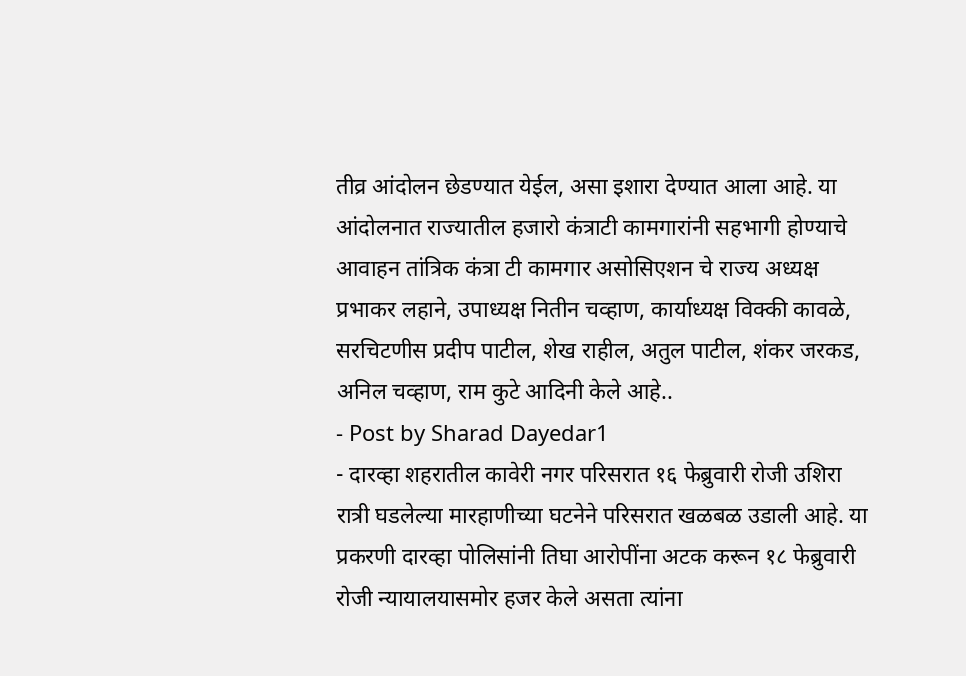तीव्र आंदोलन छेडण्यात येईल, असा इशारा देण्यात आला आहे. या आंदोलनात राज्यातील हजारो कंत्राटी कामगारांनी सहभागी होण्याचे आवाहन तांत्रिक कंत्रा टी कामगार असोसिएशन चे राज्य अध्यक्ष प्रभाकर लहाने, उपाध्यक्ष नितीन चव्हाण, कार्याध्यक्ष विक्की कावळे, सरचिटणीस प्रदीप पाटील, शेख राहील, अतुल पाटील, शंकर जरकड, अनिल चव्हाण, राम कुटे आदिनी केले आहे..
- Post by Sharad Dayedar1
- दारव्हा शहरातील कावेरी नगर परिसरात १६ फेब्रुवारी रोजी उशिरा रात्री घडलेल्या मारहाणीच्या घटनेने परिसरात खळबळ उडाली आहे. या प्रकरणी दारव्हा पोलिसांनी तिघा आरोपींना अटक करून १८ फेब्रुवारी रोजी न्यायालयासमोर हजर केले असता त्यांना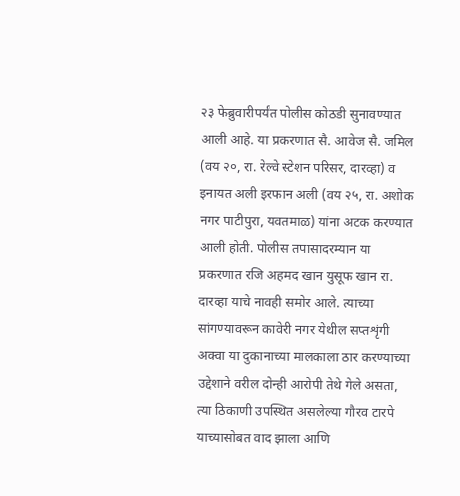२३ फेब्रुवारीपर्यंत पोलीस कोठडी सुनावण्यात आली आहे. या प्रकरणात सै. आवेज सै. जमिल (वय २०, रा. रेल्वे स्टेशन परिसर, दारव्हा) व इनायत अली इरफान अली (वय २५, रा. अशोक नगर पाटीपुरा, यवतमाळ) यांना अटक करण्यात आली होती. पोलीस तपासादरम्यान या प्रकरणात रजि अहमद खान युसूफ खान रा. दारव्हा याचे नावही समोर आले. त्याच्या सांगण्यावरून कावेरी नगर येथील सप्तशृंगी अक्वा या दुकानाच्या मालकाला ठार करण्याच्या उद्देशाने वरील दोन्ही आरोपी तेथे गेले असता, त्या ठिकाणी उपस्थित असलेल्या गौरव टारपे याच्यासोबत वाद झाला आणि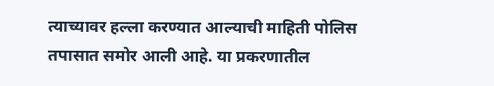त्याच्यावर हल्ला करण्यात आल्याची माहिती पोलिस तपासात समोर आली आहे. या प्रकरणातील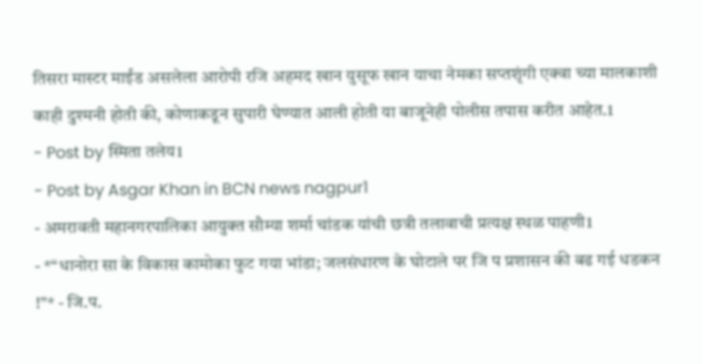तिसरा मास्टर माईंड असलेला आरोपी रजि अहमद खान युसूफ खान याचा नेमका सप्तशृंगी एक्वा च्या मालकाशी काही दुश्मनी होती की, कोणाकडून सुपारी घेण्यात आली होती या बाजूनेही पोलीस तपास करीत आहेत.1
- Post by स्मिता तलेय1
- Post by Asgar Khan in BCN news nagpur1
- अमरावती महानगरपालिका आयुक्त सौम्या शर्मा चांडक यांची छत्री तलावाची प्रत्यक्ष स्थळ पाहणी1
- *“धानोरा सा के विकास कामोका फुट गया भांडा; जलसंधारण के घोटाले पर जि प प्रशासन की बढ गई धडकन !”* - जि.प.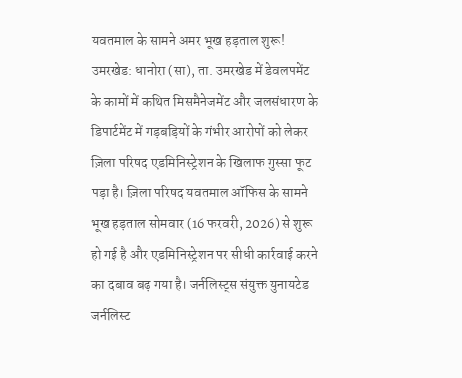यवतमाल के सामने अमर भूख हड़ताल शुरू! उमरखेड: धानोरा (सा), ता. उमरखेड में डेवलपमेंट के कामों में कथित मिसमैनेजमेंट और जलसंधारण के डिपार्टमेंट में गड़बड़ियों के गंभीर आरोपों को लेकर ज़िला परिषद एडमिनिस्ट्रेशन के खिलाफ गुस्सा फूट पड़ा है। ज़िला परिषद यवतमाल ऑफिस के सामने भूख हड़ताल सोमवार (16 फरवरी, 2026) से शुरू हो गई है और एडमिनिस्ट्रेशन पर सीधी कार्रवाई करने का दबाव बढ़ गया है। जर्नलिस्ट्स संयुक्त युनायटेड जर्नलिस्ट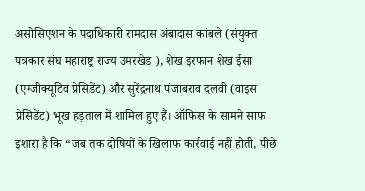असोसिएशन के पदाधिकारी रामदास अंबादास कांबले (संयुक्त पत्रकार संघ महाराष्ट्र राज्य उमरखेड ), शेख इरफान शेख ईसा (एग्जीक्यूटिव प्रेसिडेंट) और सुरेंद्रनाथ पंजाबराव दलवी (वाइस प्रेसिडेंट) भूख हड़ताल में शामिल हुए हैं। ऑफिस के सामने साफ इशारा है कि “जब तक दोषियों के खिलाफ कार्रवाई नहीं होती, पीछे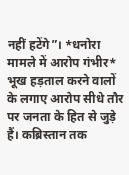नहीं हटेंगे”। *धनोरा मामले में आरोप गंभीर* भूख हड़ताल करने वालों के लगाए आरोप सीधे तौर पर जनता के हित से जुड़े हैं। कब्रिस्तान तक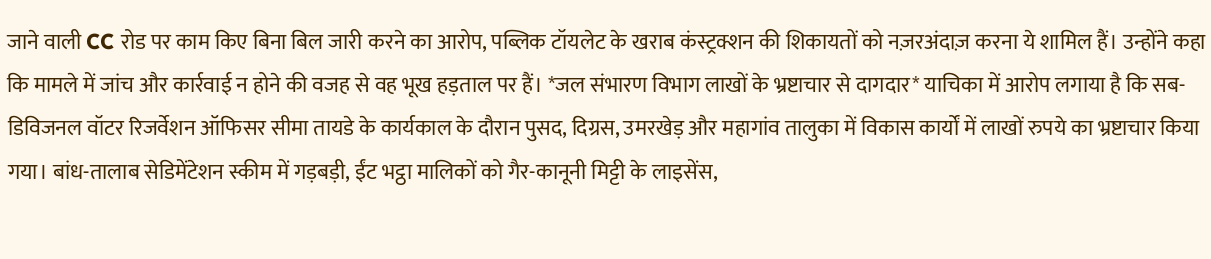जाने वाली CC रोड पर काम किए बिना बिल जारी करने का आरोप, पब्लिक टॉयलेट के खराब कंस्ट्रक्शन की शिकायतों को नज़रअंदाज़ करना ये शामिल हैं। उन्होंने कहा कि मामले में जांच और कार्रवाई न होने की वजह से वह भूख हड़ताल पर हैं। *जल संभारण विभाग लाखों के भ्रष्टाचार से दागदार* याचिका में आरोप लगाया है कि सब-डिविजनल वॉटर रिजर्वेशन ऑफिसर सीमा तायडे के कार्यकाल के दौरान पुसद, दिग्रस, उमरखेड़ और महागांव तालुका में विकास कार्यों में लाखों रुपये का भ्रष्टाचार किया गया। बांध-तालाब सेडिमेंटेशन स्कीम में गड़बड़ी, ईंट भट्ठा मालिकों को गैर-कानूनी मिट्टी के लाइसेंस,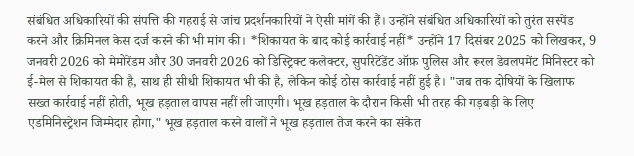संबंधित अधिकारियों की संपत्ति की गहराई से जांच प्रदर्शनकारियों ने ऐसी मांगें की हैं। उन्होंने संबंधित अधिकारियों को तुरंत सस्पेंड करने और क्रिमिनल केस दर्ज करने की भी मांग की। *शिकायत के बाद कोई कार्रवाई नहीं* उन्होंने 17 दिसंबर 2025 को लिखकर, 9 जनवरी 2026 को मेमोरेंडम और 30 जनवरी 2026 को डिस्ट्रिक्ट कलेक्टर, सुपरिटेंडेंट ऑफ़ पुलिस और रूरल डेवलपमेंट मिनिस्टर को ई-मेल से शिकायत की है, साथ ही सीधी शिकायत भी की है, लेकिन कोई ठोस कार्रवाई नहीं हुई है। "जब तक दोषियों के खिलाफ सख्त कार्रवाई नहीं होती, भूख हड़ताल वापस नहीं ली जाएगी। भूख हड़ताल के दौरान किसी भी तरह की गड़बड़ी के लिए एडमिनिस्ट्रेशन जिम्मेदार होगा," भूख हड़ताल करने वालों ने भूख हड़ताल तेज करने का संकेत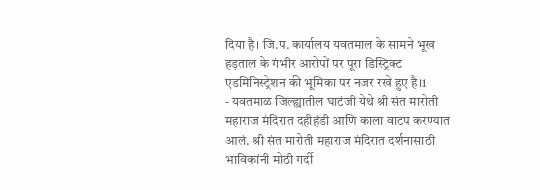दिया है। जि.प. कार्यालय यवतमाल के सामने भूख हड़ताल के गंभीर आरोपों पर पूरा डिस्ट्रिक्ट एडमिनिस्ट्रेशन की भूमिका पर नजर रखे हुए है।1
- यवतमाळ जिल्ह्यातील घाटंजी येथे श्री संत मारोती महाराज मंदिरात दहीहंडी आणि काला वाटप करण्यात आलं. श्री संत मारोती महाराज मंदिरात दर्शनासाठी भाविकांनी मोठी गर्दी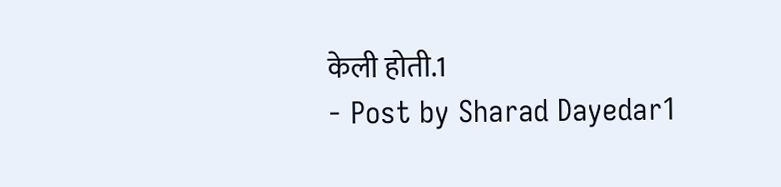केली होती.1
- Post by Sharad Dayedar1